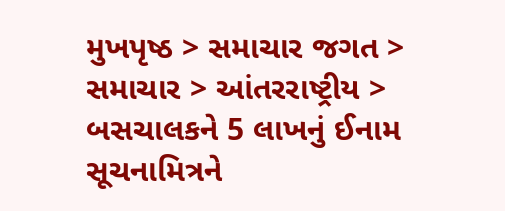મુખપૃષ્ઠ > સમાચાર જગત > સમાચાર > આંતરરાષ્ટ્રીય > બસચાલકને 5 લાખનું ઈનામ
સૂચનામિત્રને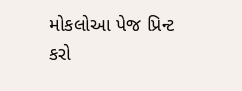મોકલોઆ પેજ પ્રિન્ટ કરો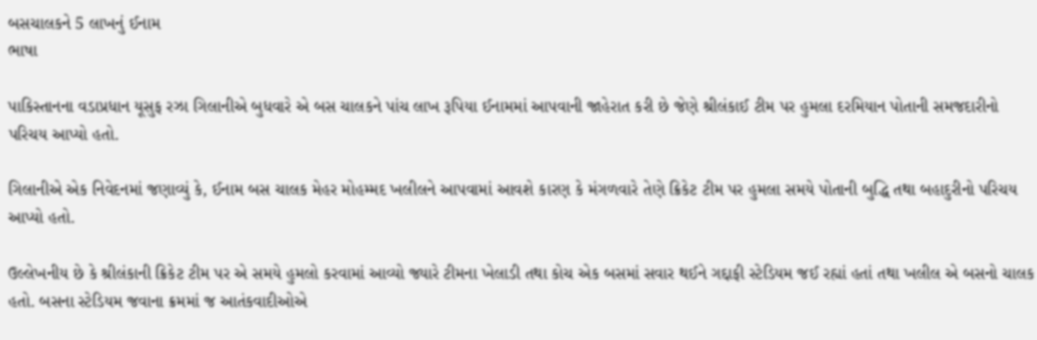બસચાલકને 5 લાખનું ઈનામ
ભાષા

પાકિસ્તાનના વડાપ્રધાન યૂસુફ રઝા ગિલાનીએ બુધવારે એ બસ ચાલકને પાંચ લાખ રૂપિયા ઈનામમાં આપવાની જાહેરાત કરી છે જેણે શ્રીલંકાઈ ટીમ પર હુમલા દરમિયાન પોતાની સમજદારીનો પરિચય આપ્યો હતો.

ગિલાનીએ એક નિવેદનમાં જણાવ્યું કે, ઈનામ બસ ચાલક મેહર મોહમ્મદ ખલીલને આપવામાં આવશે કારણ કે મંગળવારે તેણે ક્રિકેટ ટીમ પર હુમલા સમયે પોતાની બુદ્ધિ તથા બહાદુરીનો પરિચય આપ્યો હતો.

ઉલ્લેખનીય છે કે શ્રીલંકાની ક્રિકેટ ટીમ પર એ સમયે હુમલો કરવામાં આવ્યો જ્યારે ટીમના ખેલાડી તથા કોચ એક બસમાં સવાર થઈને ગદ્દાફી સ્ટેડિયમ જઈ રહ્યાં હતાં તથા ખલીલ એ બસનો ચાલક હતો. બસના સ્ટેડિયમ જવાના ક્રમમાં જ આતંકવાદીઓએ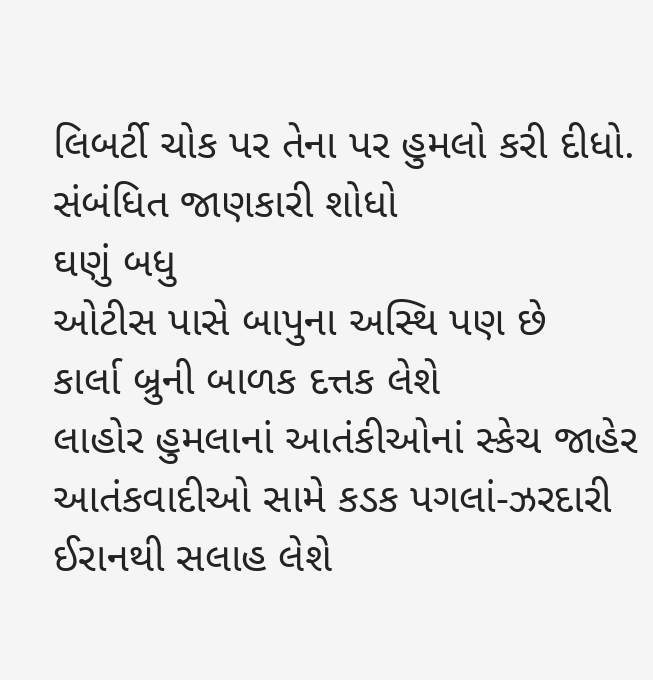લિબર્ટી ચોક પર તેના પર હુમલો કરી દીધો.
સંબંધિત જાણકારી શોધો
ઘણું બધુ
ઓટીસ પાસે બાપુના અસ્થિ પણ છે
કાર્લા બ્રુની બાળક દત્તક લેશે
લાહોર હુમલાનાં આતંકીઓનાં સ્કેચ જાહેર
આતંકવાદીઓ સામે કડક પગલાં-ઝરદારી
ઈરાનથી સલાહ લેશે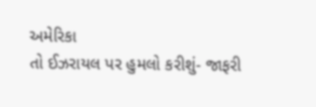અમેરિકા
તો ઈઝરાયલ પર હુમલો કરીશું- જાફરી